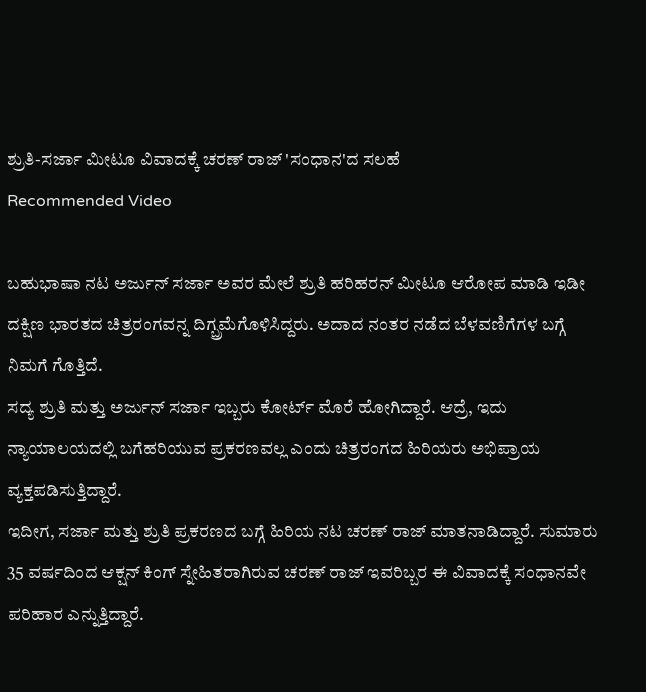ಶ್ರುತಿ-ಸರ್ಜಾ ಮೀಟೂ ವಿವಾದಕ್ಕೆ ಚರಣ್ ರಾಜ್ 'ಸಂಧಾನ'ದ ಸಲಹೆ
Recommended Video

ಬಹುಭಾಷಾ ನಟ ಅರ್ಜುನ್ ಸರ್ಜಾ ಅವರ ಮೇಲೆ ಶ್ರುತಿ ಹರಿಹರನ್ ಮೀಟೂ ಆರೋಪ ಮಾಡಿ ಇಡೀ ದಕ್ಷಿಣ ಭಾರತದ ಚಿತ್ರರಂಗವನ್ನ ದಿಗ್ಬ್ರಮೆಗೊಳಿಸಿದ್ದರು. ಅದಾದ ನಂತರ ನಡೆದ ಬೆಳವಣಿಗೆಗಳ ಬಗ್ಗೆ ನಿಮಗೆ ಗೊತ್ತಿದೆ.
ಸದ್ಯ ಶ್ರುತಿ ಮತ್ತು ಅರ್ಜುನ್ ಸರ್ಜಾ ಇಬ್ಬರು ಕೋರ್ಟ್ ಮೊರೆ ಹೋಗಿದ್ದಾರೆ. ಆದ್ರೆ, ಇದು ನ್ಯಾಯಾಲಯದಲ್ಲಿ ಬಗೆಹರಿಯುವ ಪ್ರಕರಣವಲ್ಲ ಎಂದು ಚಿತ್ರರಂಗದ ಹಿರಿಯರು ಅಭಿಪ್ರಾಯ ವ್ಯಕ್ತಪಡಿಸುತ್ತಿದ್ದಾರೆ.
ಇದೀಗ, ಸರ್ಜಾ ಮತ್ತು ಶ್ರುತಿ ಪ್ರಕರಣದ ಬಗ್ಗೆ ಹಿರಿಯ ನಟ ಚರಣ್ ರಾಜ್ ಮಾತನಾಡಿದ್ದಾರೆ. ಸುಮಾರು 35 ವರ್ಷದಿಂದ ಆಕ್ಷನ್ ಕಿಂಗ್ ಸ್ನೇಹಿತರಾಗಿರುವ ಚರಣ್ ರಾಜ್ ಇವರಿಬ್ಬರ ಈ ವಿವಾದಕ್ಕೆ ಸಂಧಾನವೇ ಪರಿಹಾರ ಎನ್ನುತ್ತಿದ್ದಾರೆ.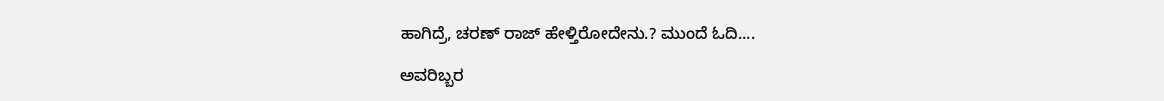ಹಾಗಿದ್ರೆ, ಚರಣ್ ರಾಜ್ ಹೇಳ್ತಿರೋದೇನು.? ಮುಂದೆ ಓದಿ....

ಅವರಿಬ್ಬರ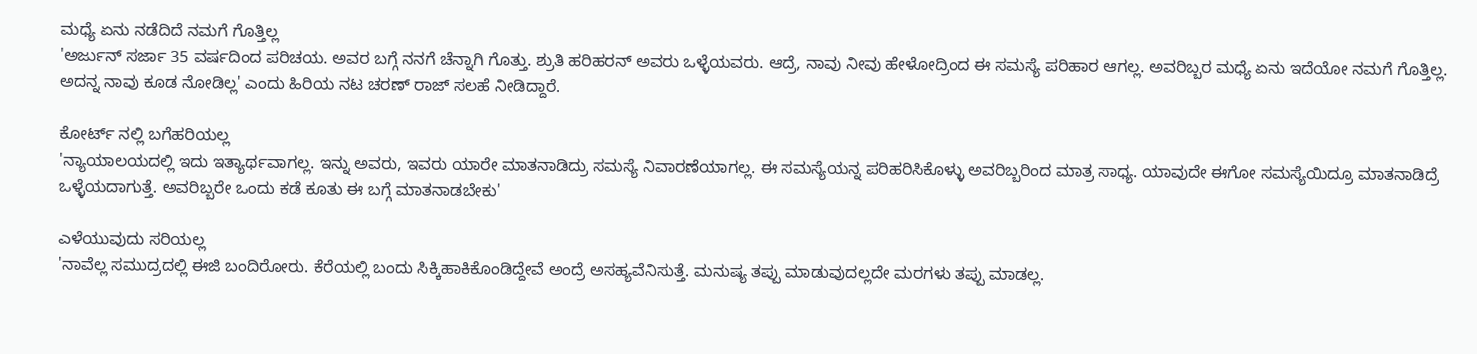ಮಧ್ಯೆ ಏನು ನಡೆದಿದೆ ನಮಗೆ ಗೊತ್ತಿಲ್ಲ
'ಅರ್ಜುನ್ ಸರ್ಜಾ 35 ವರ್ಷದಿಂದ ಪರಿಚಯ. ಅವರ ಬಗ್ಗೆ ನನಗೆ ಚೆನ್ನಾಗಿ ಗೊತ್ತು. ಶ್ರುತಿ ಹರಿಹರನ್ ಅವರು ಒಳ್ಳೆಯವರು. ಆದ್ರೆ, ನಾವು ನೀವು ಹೇಳೋದ್ರಿಂದ ಈ ಸಮಸ್ಯೆ ಪರಿಹಾರ ಆಗಲ್ಲ. ಅವರಿಬ್ಬರ ಮಧ್ಯೆ ಏನು ಇದೆಯೋ ನಮಗೆ ಗೊತ್ತಿಲ್ಲ. ಅದನ್ನ ನಾವು ಕೂಡ ನೋಡಿಲ್ಲ' ಎಂದು ಹಿರಿಯ ನಟ ಚರಣ್ ರಾಜ್ ಸಲಹೆ ನೀಡಿದ್ದಾರೆ.

ಕೋರ್ಟ್ ನಲ್ಲಿ ಬಗೆಹರಿಯಲ್ಲ
'ನ್ಯಾಯಾಲಯದಲ್ಲಿ ಇದು ಇತ್ಯಾರ್ಥವಾಗಲ್ಲ. ಇನ್ನು ಅವರು, ಇವರು ಯಾರೇ ಮಾತನಾಡಿದ್ರು ಸಮಸ್ಯೆ ನಿವಾರಣೆಯಾಗಲ್ಲ. ಈ ಸಮಸ್ಯೆಯನ್ನ ಪರಿಹರಿಸಿಕೊಳ್ಳು ಅವರಿಬ್ಬರಿಂದ ಮಾತ್ರ ಸಾಧ್ಯ. ಯಾವುದೇ ಈಗೋ ಸಮಸ್ಯೆಯಿದ್ರೂ ಮಾತನಾಡಿದ್ರೆ ಒಳ್ಳೆಯದಾಗುತ್ತೆ. ಅವರಿಬ್ಬರೇ ಒಂದು ಕಡೆ ಕೂತು ಈ ಬಗ್ಗೆ ಮಾತನಾಡಬೇಕು'

ಎಳೆಯುವುದು ಸರಿಯಲ್ಲ
'ನಾವೆಲ್ಲ ಸಮುದ್ರದಲ್ಲಿ ಈಜಿ ಬಂದಿರೋರು. ಕೆರೆಯಲ್ಲಿ ಬಂದು ಸಿಕ್ಕಿಹಾಕಿಕೊಂಡಿದ್ದೇವೆ ಅಂದ್ರೆ ಅಸಹ್ಯವೆನಿಸುತ್ತೆ. ಮನುಷ್ಯ ತಪ್ಪು ಮಾಡುವುದಲ್ಲದೇ ಮರಗಳು ತಪ್ಪು ಮಾಡಲ್ಲ.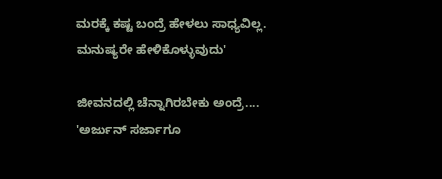ಮರಕ್ಕೆ ಕಷ್ಟ ಬಂದ್ರೆ ಹೇಳಲು ಸಾಧ್ಯವಿಲ್ಲ. ಮನುಷ್ಯರೇ ಹೇಳಿಕೊಳ್ಳುವುದು'

ಜೀವನದಲ್ಲಿ ಚೆನ್ನಾಗಿರಬೇಕು ಅಂದ್ರೆ....
'ಅರ್ಜುನ್ ಸರ್ಜಾಗೂ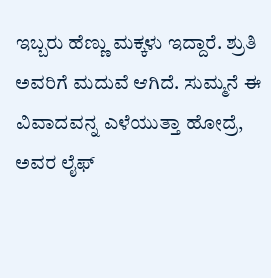ಇಬ್ಬರು ಹೆಣ್ಣು ಮಕ್ಕಳು ಇದ್ದಾರೆ. ಶ್ರುತಿ ಅವರಿಗೆ ಮದುವೆ ಆಗಿದೆ. ಸುಮ್ಮನೆ ಈ ವಿವಾದವನ್ನ ಎಳೆಯುತ್ತಾ ಹೋದ್ರೆ, ಅವರ ಲೈಫ್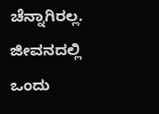ಚೆನ್ನಾಗಿರಲ್ಲ. ಜೀವನದಲ್ಲಿ ಒಂದು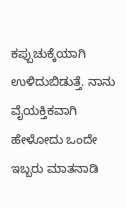ಕಪ್ಪುಚುಕ್ಕೆಯಾಗಿ ಉಳಿದುಬಿಡುತ್ತೆ. ನಾನು ವೈಯಕ್ತಿಕವಾಗಿ ಹೇಳೋದು ಒಂದೇ ಇಬ್ಬರು ಮಾತನಾಡಿ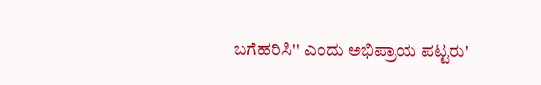ಬಗೆಹರಿಸಿ'' ಎಂದು ಅಭಿಪ್ರಾಯ ಪಟ್ಟರು'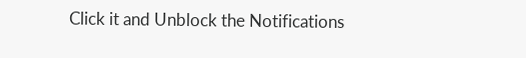Click it and Unblock the Notifications